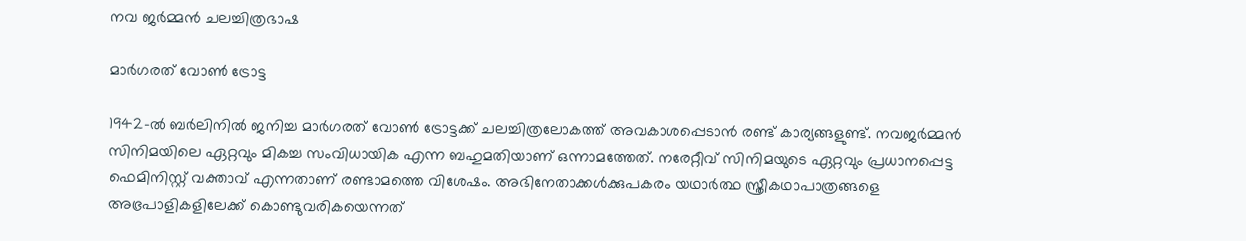നവ ജർമ്മൻ ചലച്ചിത്രഭാഷ

മാർഗരത് വോൺ ട്രോട്ട

1942-ൽ ബർലിനിൽ ജനിച്ച മാർഗരത് വോൺ ട്രോട്ടക്ക് ചലച്ചിത്രലോകത്ത് അവകാശപ്പെടാൻ രണ്ട് കാര്യങ്ങളുണ്ട്. നവജർമ്മൻ സിനിമയിലെ ഏറ്റവും മികച്ച സംവിധായിക എന്ന ബഹുമതിയാണ് ഒന്നാമത്തേത്. നരേറ്റീവ് സിനിമയുടെ ഏറ്റവും പ്രധാനപ്പെട്ട ഫെമിനിസ്റ്റ് വക്താവ് എന്നതാണ് രണ്ടാമത്തെ വിശേഷം. അഭിനേതാക്കൾക്കുപകരം യഥാർത്ഥ സ്ത്രീകഥാപാത്രങ്ങളെ അഭ്രപാളികളിലേക്ക് കൊണ്ടുവരികയെന്നത്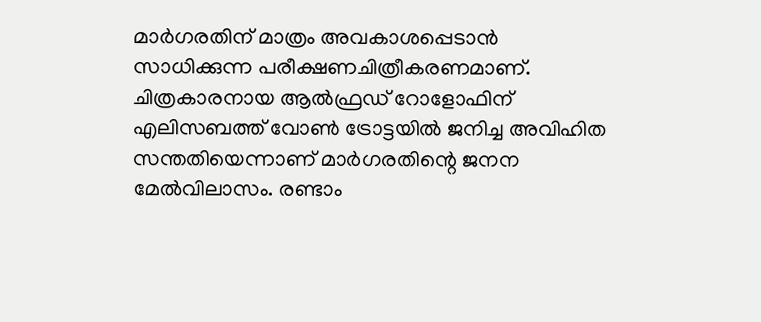മാർഗരതിന് മാത്രം അവകാശപ്പെടാൻ സാധിക്കുന്ന പരീക്ഷണചിത്രീകരണമാണ്.
ചിത്രകാരനായ ആൽഫ്രഡ് റോളോഫിന് എലിസബത്ത് വോൺ ട്രോട്ടയിൽ ജനിച്ച അവിഹിത സന്തതിയെന്നാണ് മാർഗരതിന്റെ ജനന മേൽവിലാസം. രണ്ടാം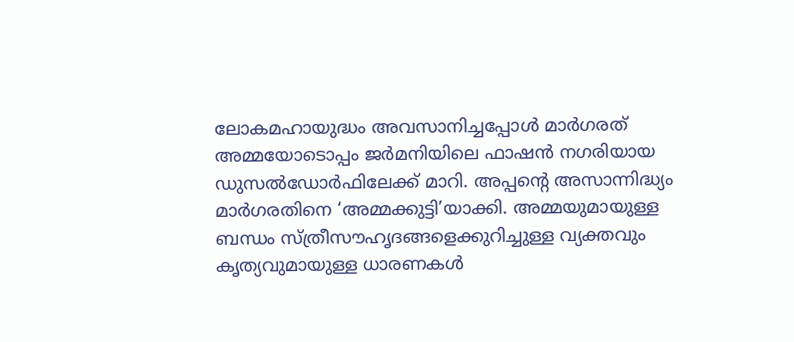ലോകമഹായുദ്ധം അവസാനിച്ചപ്പോൾ മാർഗരത് അമ്മയോടൊപ്പം ജർമനിയിലെ ഫാഷൻ നഗരിയായ ഡുസൽഡോർഫിലേക്ക് മാറി. അപ്പന്റെ അസാന്നിദ്ധ്യം മാർഗരതിനെ ‘അമ്മക്കുട്ടി’യാക്കി. അമ്മയുമായുള്ള ബന്ധം സ്ത്രീസൗഹൃദങ്ങളെക്കുറിച്ചുള്ള വ്യക്തവും കൃത്യവുമായുള്ള ധാരണകൾ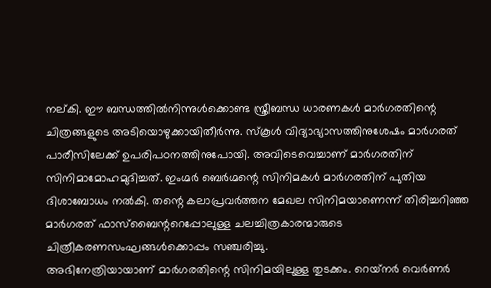നല്കി. ഈ ബന്ധത്തിൽനിന്നുൾക്കൊണ്ട സ്ത്രീബന്ധ ധാരണകൾ മാർഗരതിന്റെ ചിത്രങ്ങളുടെ അടിയൊഴുക്കായിതീർന്നു. സ്‌കൂൾ വിദ്യാഭ്യാസത്തിനുശേഷം മാർഗരത് പാരീസിലേക്ക് ഉപരിപഠനത്തിനുപോയി. അവിടെവെച്ചാണ് മാർഗരതിന് സിനിമാമോഹമുദിച്ചത്. ഇംഗ്മർ ബെർഗ്മന്റെ സിനിമകൾ മാർഗരതിന് പുതിയ ദിശാബോധം നൽകി. തന്റെ കലാപ്രവർത്തന മേഖല സിനിമയാണെന്ന് തിരിച്ചറിഞ്ഞ മാർഗരത് ഫാസ്‌ബൈന്ററെപ്പോലുള്ള ചലച്ചിത്രകാരന്മാരുടെ ചിത്രീകരണസംഘങ്ങൾക്കൊപ്പം സഞ്ചരിച്ചു.
അഭിനേത്രിയായാണ് മാർഗരതിന്റെ സിനിമയിലുള്ള തുടക്കം. റെയ്‌നർ വെർണർ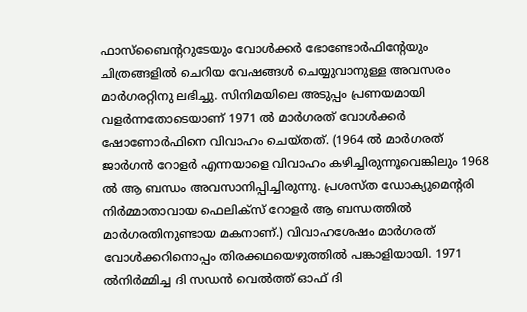ഫാസ്‌ബൈന്ററുടേയും വോൾക്കർ ഭോണ്ടോർഫിന്റേയും ചിത്രങ്ങളിൽ ചെറിയ വേഷങ്ങൾ ചെയ്യുവാനുള്ള അവസരം മാർഗരറ്റിനു ലഭിച്ചു. സിനിമയിലെ അടുപ്പം പ്രണയമായി വളർന്നതോടെയാണ് 1971 ൽ മാർഗരത് വോൾക്കർ ഷോണോർഫിനെ വിവാഹം ചെയ്തത്. (1964 ൽ മാർഗരത് ജാർഗൻ റോളർ എന്നയാളെ വിവാഹം കഴിച്ചിരുന്നൂവെങ്കിലും 1968 ൽ ആ ബന്ധം അവസാനിപ്പിച്ചിരുന്നു. പ്രശസ്ത ഡോക്യുമെന്റരി നിർമ്മാതാവായ ഫെലിക്‌സ് റോളർ ആ ബന്ധത്തിൽ മാർഗരതിനുണ്ടായ മകനാണ്.) വിവാഹശേഷം മാർഗരത് വോൾക്കറിനൊപ്പം തിരക്കഥയെഴുത്തിൽ പങ്കാളിയായി. 1971 ൽനിർമ്മിച്ച ദി സഡൻ വെൽത്ത് ഓഫ് ദി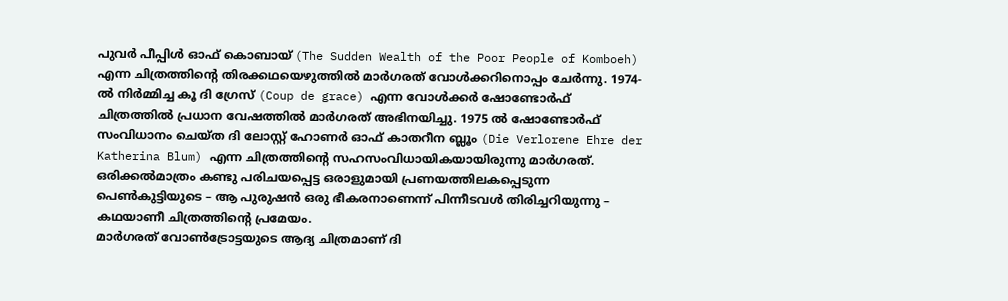പുവർ പീപ്പിൾ ഓഫ് കൊബായ് (The Sudden Wealth of the Poor People of Komboeh) എന്ന ചിത്രത്തിന്റെ തിരക്കഥയെഴുത്തിൽ മാർഗരത് വോൾക്കറിനൊപ്പം ചേർന്നു. 1974-ൽ നിർമ്മിച്ച കൂ ദി ഗ്രേസ് (Coup de grace) എന്ന വോൾക്കർ ഷോണ്ടോർഫ് ചിത്രത്തിൽ പ്രധാന വേഷത്തിൽ മാർഗരത് അഭിനയിച്ചു. 1975 ൽ ഷോണ്ടോർഫ് സംവിധാനം ചെയ്ത ദി ലോസ്റ്റ് ഹോണർ ഓഫ് കാതറീന ബ്ലൂം (Die Verlorene Ehre der Katherina Blum) എന്ന ചിത്രത്തിന്റെ സഹസംവിധായികയായിരുന്നു മാർഗരത്. ഒരിക്കൽമാത്രം കണ്ടു പരിചയപ്പെട്ട ഒരാളുമായി പ്രണയത്തിലകപ്പെടുന്ന പെൺകുട്ടിയുടെ – ആ പുരുഷൻ ഒരു ഭീകരനാണെന്ന് പിന്നീടവൾ തിരിച്ചറിയുന്നു – കഥയാണീ ചിത്രത്തിന്റെ പ്രമേയം.
മാർഗരത് വോൺട്രോട്ടയുടെ ആദ്യ ചിത്രമാണ് ദി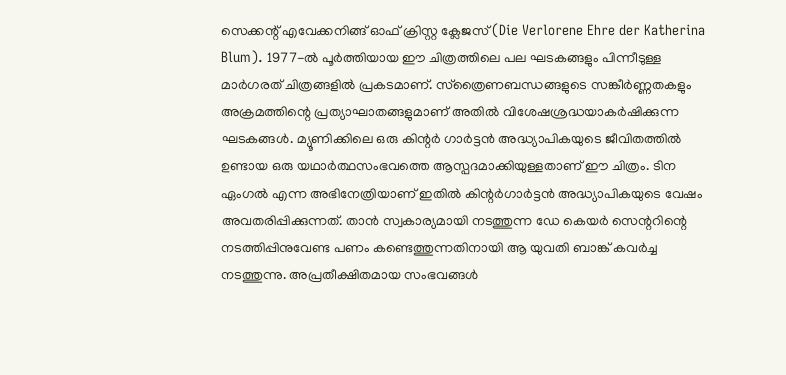സെക്കന്റ് എവേക്കനിങ്ങ് ഓഫ് ക്രിസ്റ്റ ക്ലേജസ് (Die Verlorene Ehre der Katherina Blum). 1977-ൽ പൂർത്തിയായ ഈ ചിത്രത്തിലെ പല ഘടകങ്ങളും പിന്നീടുള്ള മാർഗരത് ചിത്രങ്ങളിൽ പ്രകടമാണ്. സ്‌ത്രൈണബന്ധങ്ങളുടെ സങ്കീർണ്ണതകളും അക്രമത്തിന്റെ പ്രത്യാഘാതങ്ങളുമാണ് അതിൽ വിശേഷശ്രദ്ധയാകർഷിക്കുന്ന ഘടകങ്ങൾ. മ്യൂണിക്കിലെ ഒരു കിന്റർ ഗാർട്ടൻ അദ്ധ്യാപികയുടെ ജീവിതത്തിൽ ഉണ്ടായ ഒരു യഥാർത്ഥസംഭവത്തെ ആസ്പദമാക്കിയുള്ളതാണ് ഈ ചിത്രം. ടിന ഏംഗൽ എന്ന അഭിനേത്രിയാണ് ഇതിൽ കിന്റർഗാർട്ടൻ അദ്ധ്യാപികയുടെ വേഷം അവതരിപ്പിക്കുന്നത്. താൻ സ്വകാര്യമായി നടത്തുന്ന ഡേ കെയർ സെന്ററിന്റെ നടത്തിപ്പിനുവേണ്ട പണം കണ്ടെത്തുന്നതിനായി ആ യുവതി ബാങ്ക് കവർച്ച നടത്തുന്നു. അപ്രതീക്ഷിതമായ സംഭവങ്ങൾ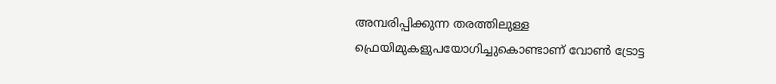അമ്പരിപ്പിക്കുന്ന തരത്തിലുള്ള ഫ്രെയിമുകളുപയോഗിച്ചുകൊണ്ടാണ് വോൺ ട്രോട്ട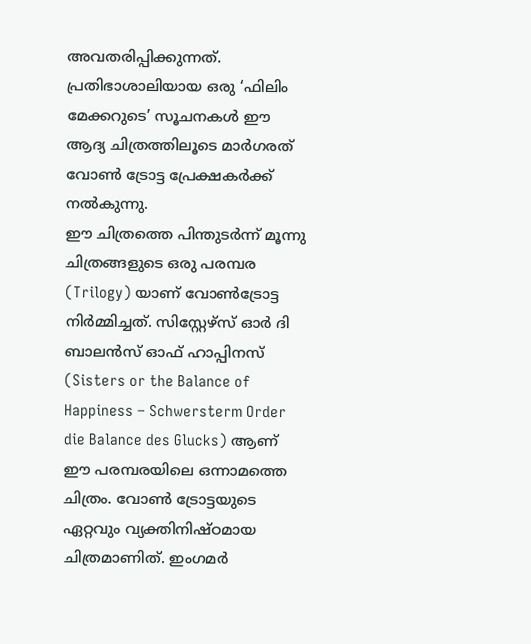അവതരിപ്പിക്കുന്നത്. പ്രതിഭാശാലിയായ ഒരു ‘ഫിലിം മേക്കറുടെ’ സൂചനകൾ ഈ ആദ്യ ചിത്രത്തിലൂടെ മാർഗരത് വോൺ ട്രോട്ട പ്രേക്ഷകർക്ക് നൽകുന്നു.
ഈ ചിത്രത്തെ പിന്തുടർന്ന് മൂന്നു ചിത്രങ്ങളുടെ ഒരു പരമ്പര (Trilogy) യാണ് വോൺട്രോട്ട നിർമ്മിച്ചത്. സിസ്റ്റേഴ്‌സ് ഓർ ദി ബാലൻസ് ഓഫ് ഹാപ്പിനസ് (Sisters or the Balance of Happiness – Schwersterm Order die Balance des Glucks) ആണ് ഈ പരമ്പരയിലെ ഒന്നാമത്തെ ചിത്രം. വോൺ ട്രോട്ടയുടെ ഏറ്റവും വ്യക്തിനിഷ്ഠമായ ചിത്രമാണിത്. ഇംഗമർ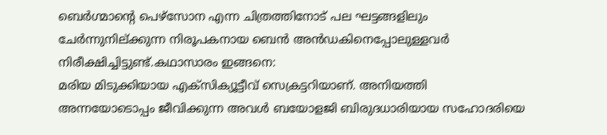ബെർഗ്മാന്റെ പെഴ്‌സോന എന്ന ചിത്രത്തിനോട് പല ഘട്ടങ്ങളിലും ചേർന്നുനില്ക്കുന്ന നിരൂപകനായ ബെൻ അൻഡകിനെപ്പോലുള്ളവർ നിരീക്ഷിച്ചിട്ടുണ്ട്.കഥാസാരം ഇങ്ങനെ:
മരിയ മിടുക്കിയായ എക്‌സിക്യൂട്ടീവ് സെക്രട്ടറിയാണ്. അനിയത്തി അന്നയോടൊപ്പം ജീവിക്കുന്ന അവൾ ബയോളജി ബിരുദധാരിയായ സഹോദരിയെ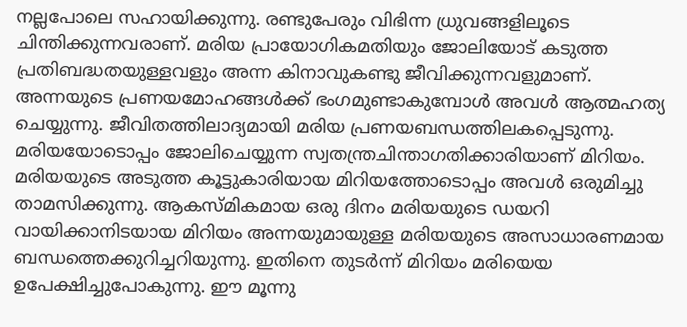നല്ലപോലെ സഹായിക്കുന്നു. രണ്ടുപേരും വിഭിന്ന ധ്രുവങ്ങളിലൂടെ ചിന്തിക്കുന്നവരാണ്. മരിയ പ്രായോഗികമതിയും ജോലിയോട് കടുത്ത പ്രതിബദ്ധതയുള്ളവളും അന്ന കിനാവുകണ്ടു ജീവിക്കുന്നവളുമാണ്. അന്നയുടെ പ്രണയമോഹങ്ങൾക്ക് ഭംഗമുണ്ടാകുമ്പോൾ അവൾ ആത്മഹത്യ ചെയ്യുന്നു. ജീവിതത്തിലാദ്യമായി മരിയ പ്രണയബന്ധത്തിലകപ്പെടുന്നു.
മരിയയോടൊപ്പം ജോലിചെയ്യുന്ന സ്വതന്ത്രചിന്താഗതിക്കാരിയാണ് മിറിയം. മരിയയുടെ അടുത്ത കൂട്ടുകാരിയായ മിറിയത്തോടൊപ്പം അവൾ ഒരുമിച്ചു താമസിക്കുന്നു. ആകസ്മികമായ ഒരു ദിനം മരിയയുടെ ഡയറി വായിക്കാനിടയായ മിറിയം അന്നയുമായുള്ള മരിയയുടെ അസാധാരണമായ ബന്ധത്തെക്കുറിച്ചറിയുന്നു. ഇതിനെ തുടർന്ന് മിറിയം മരിയെയ ഉപേക്ഷിച്ചുപോകുന്നു. ഈ മൂന്നു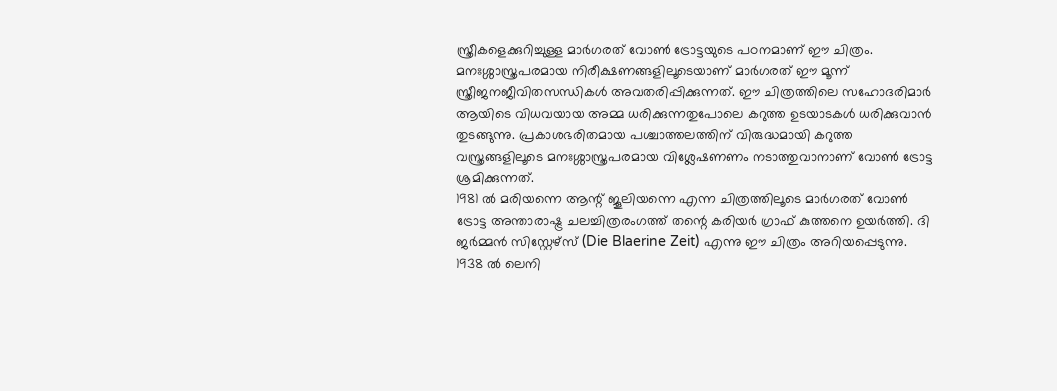സ്ത്രീകളെക്കുറിച്ചുള്ള മാർഗരത് വോൺ ട്രോട്ടയുടെ പഠനമാണ് ഈ ചിത്രം. മനഃശ്ശാസ്ത്രപരമായ നിരീക്ഷണങ്ങളിലൂടെയാണ് മാർഗരത് ഈ മൂന്ന് സ്ത്രീജനജീവിതസന്ധികൾ അവതരിപ്പിക്കുന്നത്. ഈ ചിത്രത്തിലെ സഹോദരിമാർ ആയിടെ വിധവയായ അമ്മ ധരിക്കുന്നതുപോലെ കറുത്ത ഉടയാടകൾ ധരിക്കുവാൻ തുടങ്ങുന്നു. പ്രകാശഭരിതമായ പശ്ചാത്തലത്തിന് വിരുദ്ധമായി കറുത്ത വസ്ത്രങ്ങളിലൂടെ മനഃശ്ശാസ്ത്രപരമായ വിശ്ലേഷണണം നടാത്തുവാനാണ് വോൺ ട്രോട്ട ശ്രമിക്കുന്നത്.
1981 ൽ മരിയന്നെ ആന്റ് ജൂലിയന്നെ എന്ന ചിത്രത്തിലൂടെ മാർഗരത് വോൺ ട്രോട്ട അന്താരാഷ്ട്ര ചലച്ചിത്രരംഗത്ത് തന്റെ കരിയർ ഗ്രാഫ് കുത്തനെ ഉയർത്തി. ദി ജർമ്മൻ സിസ്റ്റേഴ്‌സ് (Die Blaerine Zeit) എന്നു ഈ ചിത്രം അറിയപ്പെടുന്നു. 1938 ൽ ലെനി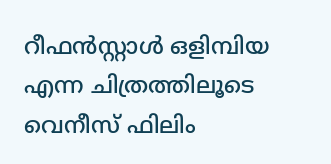റീഫൻസ്റ്റാൾ ഒളിമ്പിയ എന്ന ചിത്രത്തിലൂടെ വെനീസ് ഫിലിം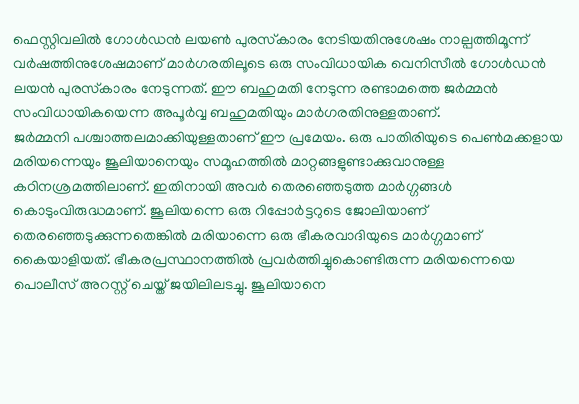ഫെസ്റ്റിവലിൽ ഗോൾഡൻ ലയൺ പുരസ്‌കാരം നേടിയതിനുശേഷം നാല്പത്തിമൂന്ന് വർഷത്തിനുശേഷമാണ് മാർഗരതിലൂടെ ഒരു സംവിധായിക വെനിസീൽ ഗോൾഡൻ ലയൻ പുരസ്‌കാരം നേടുന്നത്. ഈ ബഹുമതി നേടുന്ന രണ്ടാമത്തെ ജർമ്മൻ സംവിധായികയെന്ന അപൂർവ്വ ബഹുമതിയും മാർഗരതിനുള്ളതാണ്.
ജർമ്മനി പശ്ചാത്തലമാക്കിയുള്ളതാണ് ഈ പ്രമേയം. ഒരു പാതിരിയുടെ പെൺമക്കളായ മരിയന്നെയും ജൂലിയാനെയും സമൂഹത്തിൽ മാറ്റങ്ങളുണ്ടാക്കുവാനുള്ള കഠിനശ്രമത്തിലാണ്. ഇതിനായി അവർ തെരഞ്ഞെടുത്ത മാർഗ്ഗങ്ങൾ കൊടുംവിരുദ്ധമാണ്. ജൂലിയന്നെ ഒരു റിപ്പോർട്ടറുടെ ജോലിയാണ് തെരഞ്ഞെടുക്കുന്നതെങ്കിൽ മരിയാന്നെ ഒരു ഭീകരവാദിയുടെ മാർഗ്ഗമാണ് കൈയാളിയത്. ഭീകരപ്രസ്ഥാനത്തിൽ പ്രവർത്തിച്ചുകൊണ്ടിരുന്ന മരിയന്നെയെ പൊലീസ് അറസ്റ്റ് ചെയ്ത് ജയിലിലടച്ചു. ജൂലിയാനെ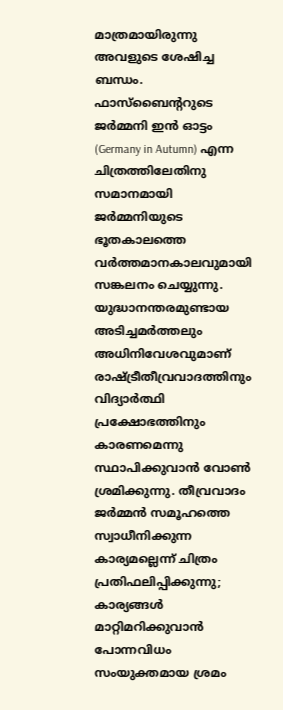മാത്രമായിരുന്നു അവളുടെ ശേഷിച്ച ബന്ധം. ഫാസ്‌ബൈന്ററുടെ ജർമ്മനി ഇൻ ഓട്ടം (Germany in Autumn) എന്ന ചിത്രത്തിലേതിനു സമാനമായി ജർമ്മനിയുടെ ഭൂതകാലത്തെ വർത്തമാനകാലവുമായി സങ്കലനം ചെയ്യുന്നു. യുദ്ധാനന്തരമുണ്ടായ അടിച്ചമർത്തലും അധിനിവേശവുമാണ് രാഷ്ട്രീതീവ്രവാദത്തിനും വിദ്യാർത്ഥി പ്രക്ഷോഭത്തിനും കാരണമെന്നു സ്ഥാപിക്കുവാൻ വോൺ ശ്രമിക്കുന്നു. തീവ്രവാദം ജർമ്മൻ സമൂഹത്തെ സ്വാധീനിക്കുന്ന കാര്യമല്ലെന്ന് ചിത്രം പ്രതിഫലിപ്പിക്കുന്നു; കാര്യങ്ങൾ മാറ്റിമറിക്കുവാൻ പോന്നവിധം സംയുക്തമായ ശ്രമം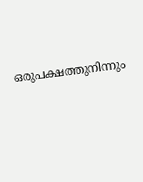ഒരുപക്ഷത്തുനിന്നും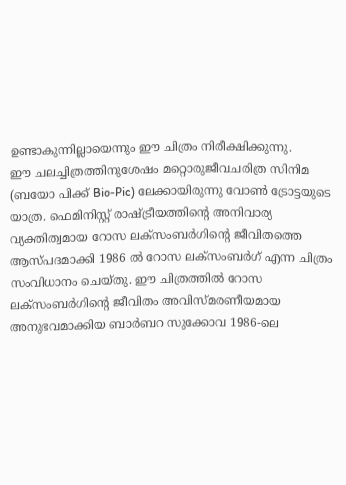ഉണ്ടാകുന്നില്ലായെന്നും ഈ ചിത്രം നിരീക്ഷിക്കുന്നു.
ഈ ചലച്ചിത്രത്തിനുശേഷം മറ്റൊരുജീവചരിത്ര സിനിമ (ബയോ പിക്ക് Bio-Pic) ലേക്കായിരുന്നു വോൺ ട്രോട്ടയുടെ യാത്ര. ഫെമിനിസ്റ്റ് രാഷ്ട്രീയത്തിന്റെ അനിവാര്യ വ്യക്തിത്വമായ റോസ ലക്‌സംബർഗിന്റെ ജീവിതത്തെ ആസ്പദമാക്കി 1986 ൽ റോസ ലക്‌സംബർഗ് എന്ന ചിത്രം സംവിധാനം ചെയ്തു. ഈ ചിത്രത്തിൽ റോസ ലക്‌സംബർഗിന്റെ ജീവിതം അവിസ്മരണീയമായ അനുഭവമാക്കിയ ബാർബറ സുക്കോവ 1986-ലെ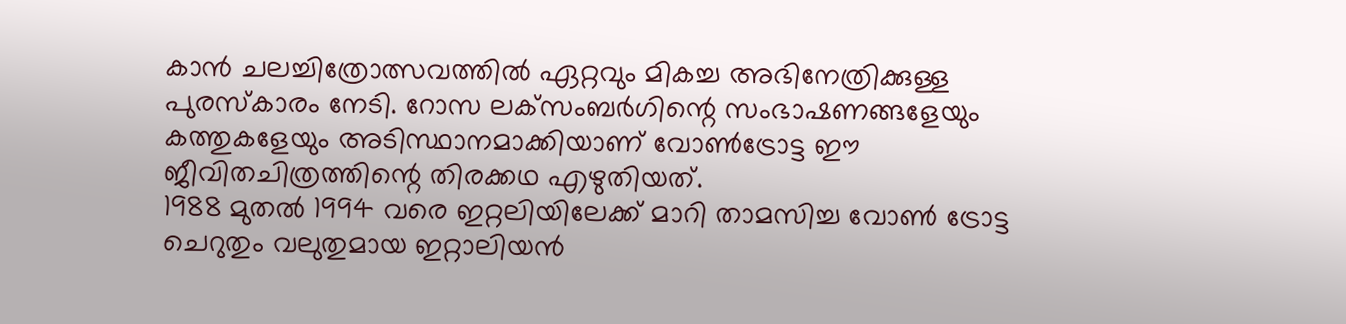കാൻ ചലച്ചിത്രോത്സവത്തിൽ ഏറ്റവും മികച്ച അഭിനേത്രിക്കുള്ള പുരസ്‌കാരം നേടി. റോസ ലക്‌സംബർഗിന്റെ സംഭാഷണങ്ങളേയും കത്തുകളേയും അടിസ്ഥാനമാക്കിയാണ് വോൺട്രോട്ട ഈ ജീവിതചിത്രത്തിന്റെ തിരക്കഥ എഴുതിയത്.
1988 മുതൽ 1994 വരെ ഇറ്റലിയിലേക്ക് മാറി താമസിച്ച വോൺ ട്രോട്ട ചെറുതും വലുതുമായ ഇറ്റാലിയൻ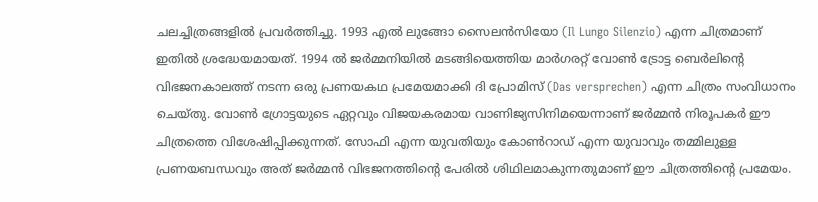ചലച്ചിത്രങ്ങളിൽ പ്രവർത്തിച്ചു. 1993 എൽ ലുങ്ങോ സൈലൻസിയോ (Il Lungo Silenzio) എന്ന ചിത്രമാണ് ഇതിൽ ശ്രദ്ധേയമായത്. 1994 ൽ ജർമ്മനിയിൽ മടങ്ങിയെത്തിയ മാർഗരറ്റ് വോൺ ട്രോട്ട ബെർലിന്റെ വിഭജനകാലത്ത് നടന്ന ഒരു പ്രണയകഥ പ്രമേയമാക്കി ദി പ്രോമിസ് (Das versprechen) എന്ന ചിത്രം സംവിധാനം ചെയ്തു. വോൺ ഗ്രോട്ടയുടെ ഏറ്റവും വിജയകരമായ വാണിജ്യസിനിമയെന്നാണ് ജർമ്മൻ നിരൂപകർ ഈ ചിത്രത്തെ വിശേഷിപ്പിക്കുന്നത്. സോഫി എന്ന യുവതിയും കോൺറാഡ് എന്ന യുവാവും തമ്മിലുള്ള പ്രണയബന്ധവും അത് ജർമ്മൻ വിഭജനത്തിന്റെ പേരിൽ ശിഥിലമാകുന്നതുമാണ് ഈ ചിത്രത്തിന്റെ പ്രമേയം.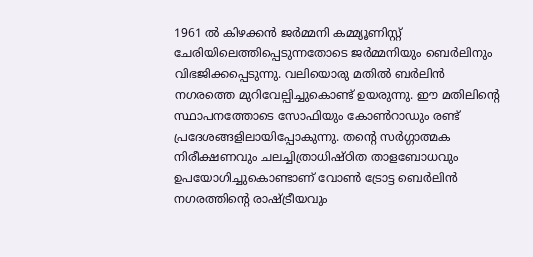1961 ൽ കിഴക്കൻ ജർമ്മനി കമ്മ്യൂണിസ്റ്റ് ചേരിയിലെത്തിപ്പെടുന്നതോടെ ജർമ്മനിയും ബെർലിനും വിഭജിക്കപ്പെടുന്നു. വലിയൊരു മതിൽ ബർലിൻ നഗരത്തെ മുറിവേല്പിച്ചുകൊണ്ട് ഉയരുന്നു. ഈ മതിലിന്റെ സ്ഥാപനത്തോടെ സോഫിയും കോൺറാഡും രണ്ട് പ്രദേശങ്ങളിലായിപ്പോകുന്നു. തന്റെ സർഗ്ഗാത്മക നിരീക്ഷണവും ചലച്ചിത്രാധിഷ്ഠിത താളബോധവും ഉപയോഗിച്ചുകൊണ്ടാണ് വോൺ ട്രോട്ട ബെർലിൻ നഗരത്തിന്റെ രാഷ്ട്രീയവും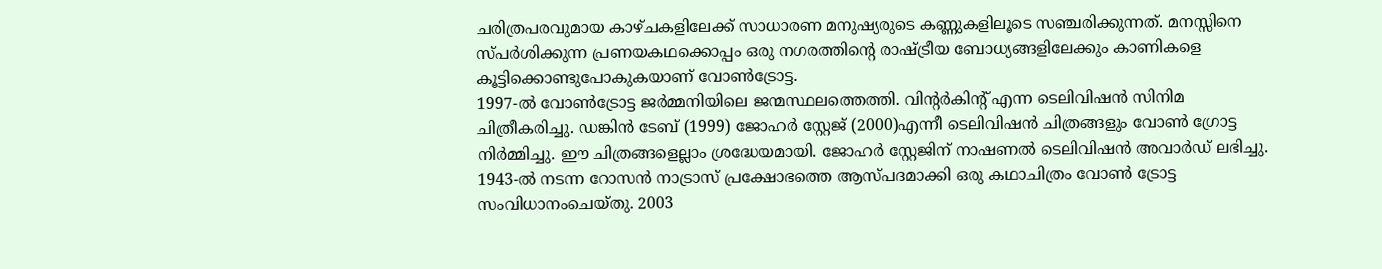ചരിത്രപരവുമായ കാഴ്ചകളിലേക്ക് സാധാരണ മനുഷ്യരുടെ കണ്ണുകളിലൂടെ സഞ്ചരിക്കുന്നത്. മനസ്സിനെ സ്പർശിക്കുന്ന പ്രണയകഥക്കൊപ്പം ഒരു നഗരത്തിന്റെ രാഷ്ട്രീയ ബോധ്യങ്ങളിലേക്കും കാണികളെ കൂട്ടിക്കൊണ്ടുപോകുകയാണ് വോൺട്രോട്ട.
1997-ൽ വോൺട്രോട്ട ജർമ്മനിയിലെ ജന്മസ്ഥലത്തെത്തി. വിന്റർകിന്റ് എന്ന ടെലിവിഷൻ സിനിമ ചിത്രീകരിച്ചു. ഡങ്കിൻ ടേബ് (1999) ജോഹർ സ്റ്റേജ് (2000)എന്നീ ടെലിവിഷൻ ചിത്രങ്ങളും വോൺ ഗ്രോട്ട നിർമ്മിച്ചു. ഈ ചിത്രങ്ങളെല്ലാം ശ്രദ്ധേയമായി. ജോഹർ സ്റ്റേജിന് നാഷണൽ ടെലിവിഷൻ അവാർഡ് ലഭിച്ചു.
1943-ൽ നടന്ന റോസൻ നാട്രാസ് പ്രക്ഷോഭത്തെ ആസ്പദമാക്കി ഒരു കഥാചിത്രം വോൺ ട്രോട്ട സംവിധാനംചെയ്തു. 2003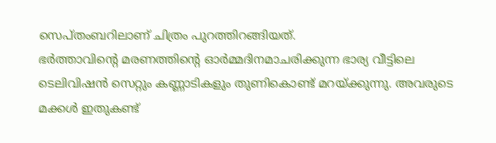സെപ്തംബറിലാണ് ചിത്രം പുറത്തിറങ്ങിയത്.
ഭർത്താവിന്റെ മരണത്തിന്റെ ഓർമ്മദിനമാചരിക്കുന്ന ഭാര്യ വീട്ടിലെ ടെലിവിഷൻ സെറ്റും കണ്ണാടികളും തുണികൊണ്ട് മറയ്ക്കുന്നു. അവരുടെ മക്കൾ ഇതുകണ്ട്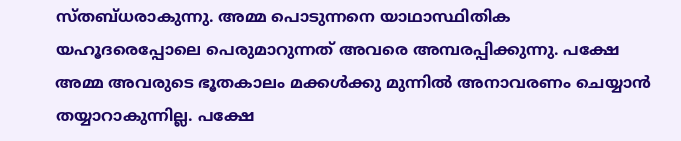സ്തബ്ധരാകുന്നു. അമ്മ പൊടുന്നനെ യാഥാസ്ഥിതിക യഹൂദരെപ്പോലെ പെരുമാറുന്നത് അവരെ അമ്പരപ്പിക്കുന്നു. പക്ഷേ അമ്മ അവരുടെ ഭൂതകാലം മക്കൾക്കു മുന്നിൽ അനാവരണം ചെയ്യാൻ തയ്യാറാകുന്നില്ല. പക്ഷേ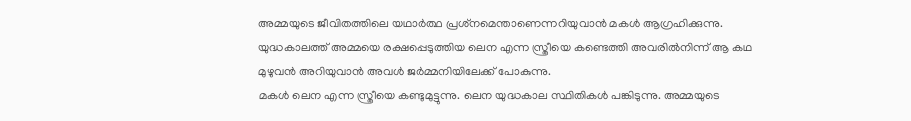അമ്മയുടെ ജീവിതത്തിലെ യഥാർത്ഥ പ്രശ്‌നമെന്താണെന്നറിയുവാൻ മകൾ ആഗ്രഹിക്കുന്നു. യുദ്ധകാലത്ത് അമ്മയെ രക്ഷപ്പെടുത്തിയ ലെന എന്ന സ്ത്രീയെ കണ്ടെത്തി അവരിൽനിന്ന് ആ കഥ മുഴുവൻ അറിയുവാൻ അവൾ ജർമ്മനിയിലേക്ക് പോകുന്നു.
മകൾ ലെന എന്ന സ്ത്രീയെ കണ്ടുമുട്ടുന്നു. ലെന യുദ്ധകാല സ്ഥിതികൾ പങ്കിടുന്നു. അമ്മയുടെ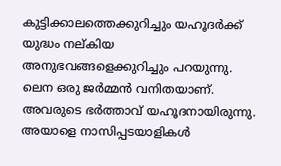കുട്ടിക്കാലത്തെക്കുറിച്ചും യഹൂദർക്ക് യുദ്ധം നല്കിയ അനുഭവങ്ങളെക്കുറിച്ചും പറയുന്നു. ലെന ഒരു ജർമ്മൻ വനിതയാണ്. അവരുടെ ഭർത്താവ് യഹൂദനായിരുന്നു. അയാളെ നാസിപ്പടയാളികൾ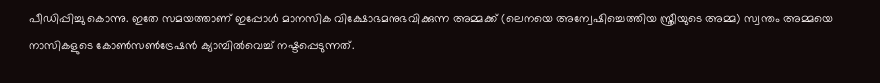പീഡിപ്പിച്ചു കൊന്നു. ഇതേ സമയത്താണ് ഇപ്പോൾ മാനസിക വിക്ഷോഭമനുഭവിക്കുന്ന അമ്മക്ക് (ലെനയെ അന്വേഷിച്ചെത്തിയ സ്ത്രീയുടെ അമ്മ) സ്വന്തം അമ്മയെ നാസികളുടെ കോൺസൺട്രേഷൻ ക്യാമ്പിൽവെച്ച് നഷ്ടപ്പെടുന്നത്.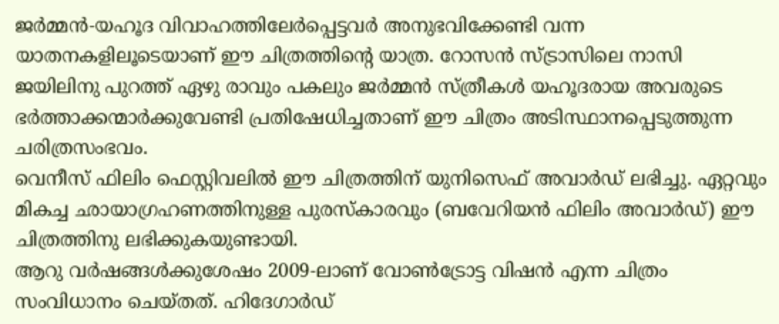ജർമ്മൻ-യഹൂദ വിവാഹത്തിലേർപ്പെട്ടവർ അനുഭവിക്കേണ്ടി വന്ന യാതനകളിലൂടെയാണ് ഈ ചിത്രത്തിന്റെ യാത്ര. റോസൻ സ്ട്രാസിലെ നാസി ജയിലിനു പുറത്ത് ഏഴു രാവും പകലും ജർമ്മൻ സ്ത്രീകൾ യഹൂദരായ അവരുടെ ഭർത്താക്കന്മാർക്കുവേണ്ടി പ്രതിഷേധിച്ചതാണ് ഈ ചിത്രം അടിസ്ഥാനപ്പെടുത്തുന്ന ചരിത്രസംഭവം.
വെനീസ് ഫിലിം ഫെസ്റ്റിവലിൽ ഈ ചിത്രത്തിന് യുനിസെഫ് അവാർഡ് ലഭിച്ചു. ഏറ്റവും മികച്ച ഛായാഗ്രഹണത്തിനുള്ള പുരസ്‌കാരവും (ബവേറിയൻ ഫിലിം അവാർഡ്) ഈ ചിത്രത്തിനു ലഭിക്കുകയുണ്ടായി.
ആറു വർഷങ്ങൾക്കുശേഷം 2009-ലാണ് വോൺട്രോട്ട വിഷൻ എന്ന ചിത്രം സംവിധാനം ചെയ്തത്. ഹിദേഗാർഡ്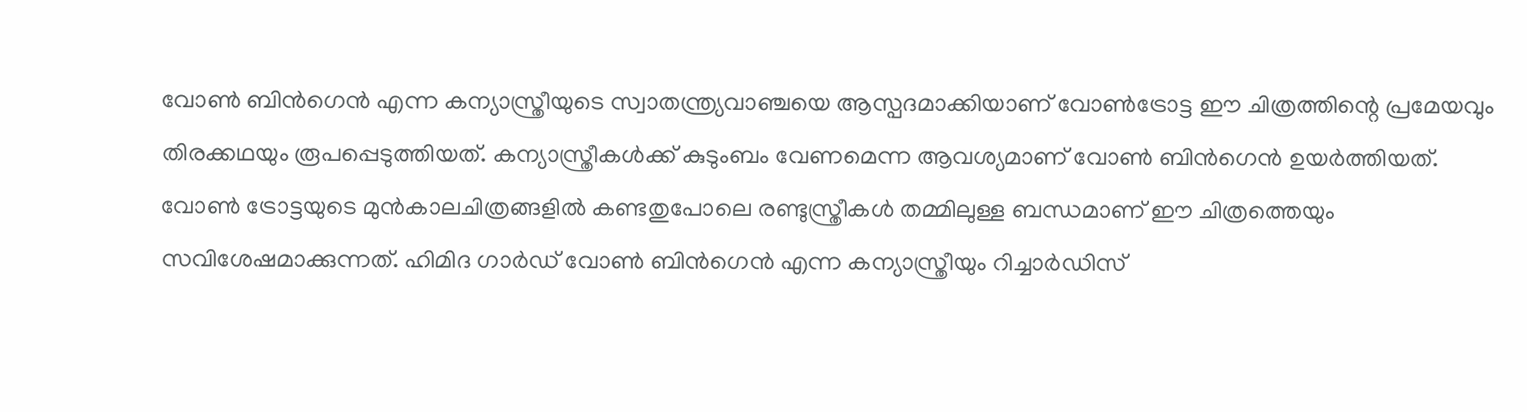വോൺ ബിൻഗെൻ എന്ന കന്യാസ്ത്രീയുടെ സ്വാതന്ത്ര്യവാഞ്ചയെ ആസ്പദമാക്കിയാണ് വോൺട്രോട്ട ഈ ചിത്രത്തിന്റെ പ്രമേയവും തിരക്കഥയും രൂപപ്പെടുത്തിയത്. കന്യാസ്ത്രീകൾക്ക് കുടുംബം വേണമെന്ന ആവശ്യമാണ് വോൺ ബിൻഗെൻ ഉയർത്തിയത്. വോൺ ട്രോട്ടയുടെ മുൻകാലചിത്രങ്ങളിൽ കണ്ടതുപോലെ രണ്ടുസ്ത്രീകൾ തമ്മിലുള്ള ബന്ധമാണ് ഈ ചിത്രത്തെയും സവിശേഷമാക്കുന്നത്. ഹിമിദ ഗാർഡ് വോൺ ബിൻഗെൻ എന്ന കന്യാസ്ത്രീയും റിച്ചാർഡിസ്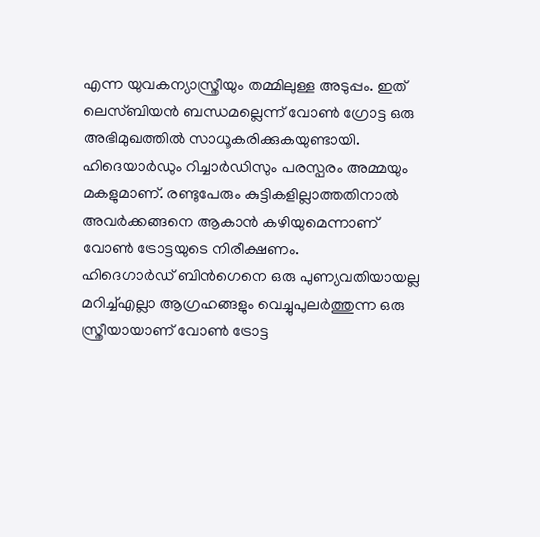എന്ന യുവകന്യാസ്ത്രീയും തമ്മിലുള്ള അടുപ്പം. ഇത് ലെസ്ബിയൻ ബന്ധമല്ലെന്ന് വോൺ ഗ്രോട്ട ഒരു അഭിമുഖത്തിൽ സാധൂകരിക്കുകയുണ്ടായി. ഹിദെയാർഡും റിച്ചാർഡിസും പരസ്പരം അമ്മയും മകളുമാണ്. രണ്ടുപേരും കുട്ടികളില്ലാത്തതിനാൽ അവർക്കങ്ങനെ ആകാൻ കഴിയുമെന്നാണ് വോൺ ട്രോട്ടയുടെ നിരീക്ഷണം.
ഹിദെഗാർഡ് ബിൻഗെനെ ഒരു പുണ്യവതിയായല്ല മറിച്ച്എല്ലാ ആഗ്രഹങ്ങളും വെച്ചുപുലർത്തുന്ന ഒരു സ്ത്രീയായാണ് വോൺ ട്രോട്ട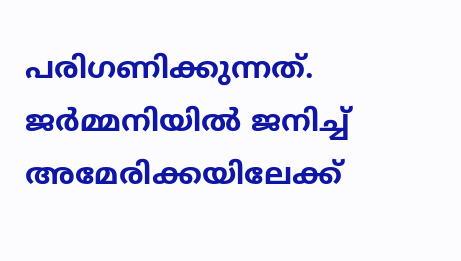പരിഗണിക്കുന്നത്.
ജർമ്മനിയിൽ ജനിച്ച് അമേരിക്കയിലേക്ക്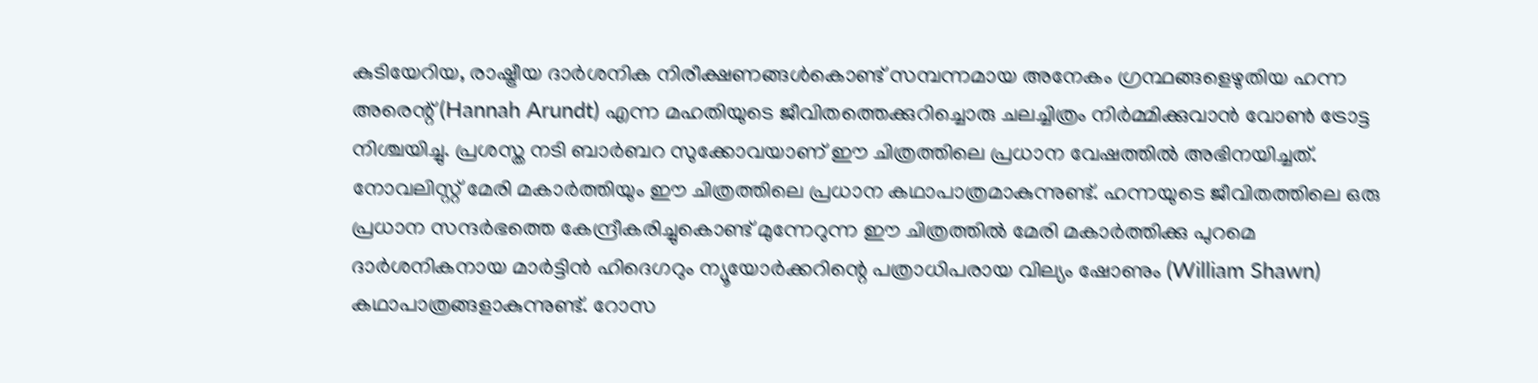കുടിയേറിയ, രാഷ്ട്രീയ ദാർശനിക നിരീക്ഷണങ്ങൾകൊണ്ട് സമ്പന്നമായ അനേകം ഗ്രന്ഥങ്ങളെഴുതിയ ഹന്ന അരെന്റ് (Hannah Arundt) എന്ന മഹതിയുടെ ജീവിതത്തെക്കുറിച്ചൊരു ചലച്ചിത്രം നിർമ്മിക്കുവാൻ വോൺ ട്രോട്ട നിശ്ചയിച്ചു. പ്രശസ്ത നടി ബാർബറ സുക്കോവയാണ് ഈ ചിത്രത്തിലെ പ്രധാന വേഷത്തിൽ അഭിനയിച്ചത്. നോവലിസ്റ്റ് മേരി മകാർത്തിയും ഈ ചിത്രത്തിലെ പ്രധാന കഥാപാത്രമാകുന്നുണ്ട്. ഹന്നയുടെ ജീവിതത്തിലെ ഒരു പ്രധാന സന്ദർഭത്തെ കേന്ദ്രീകരിച്ചുകൊണ്ട് മുന്നേറുന്ന ഈ ചിത്രത്തിൽ മേരി മകാർത്തിക്കു പുറമെ ദാർശനികനായ മാർട്ടിൻ ഹിദെഗറും ന്യൂയോർക്കറിന്റെ പത്രാധിപരായ വില്യം ഷോണും (William Shawn) കഥാപാത്രങ്ങളാകുന്നുണ്ട്. റോസ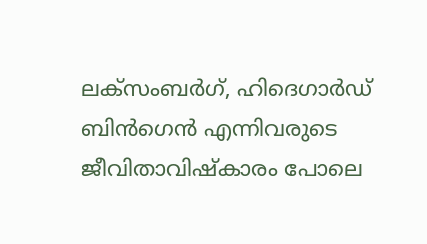ലക്‌സംബർഗ്, ഹിദെഗാർഡ് ബിൻഗെൻ എന്നിവരുടെ ജീവിതാവിഷ്‌കാരം പോലെ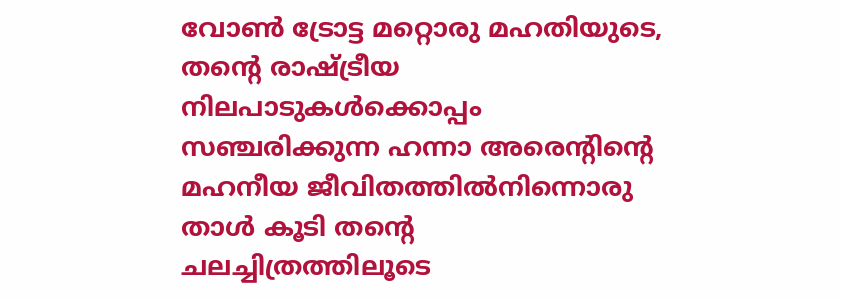വോൺ ട്രോട്ട മറ്റൊരു മഹതിയുടെ, തന്റെ രാഷ്ട്രീയ നിലപാടുകൾക്കൊപ്പം സഞ്ചരിക്കുന്ന ഹന്നാ അരെന്റിന്റെ മഹനീയ ജീവിതത്തിൽനിന്നൊരു താൾ കൂടി തന്റെ ചലച്ചിത്രത്തിലൂടെ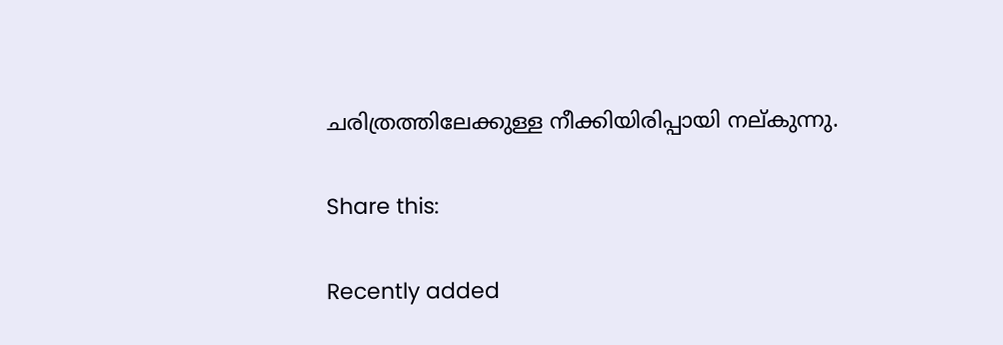ചരിത്രത്തിലേക്കുള്ള നീക്കിയിരിപ്പായി നല്കുന്നു.

Share this:

Recently added